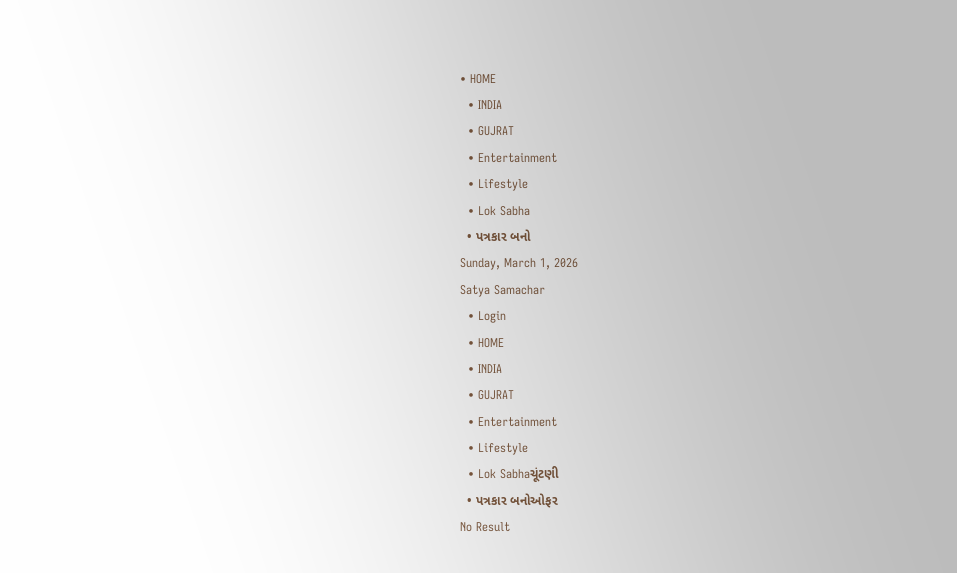• HOME
  • INDIA
  • GUJRAT
  • Entertainment
  • Lifestyle
  • Lok Sabha
  • પત્રકાર બનો
Sunday, March 1, 2026
Satya Samachar
  • Login
  • HOME
  • INDIA
  • GUJRAT
  • Entertainment
  • Lifestyle
  • Lok Sabhaચૂંટણી
  • પત્રકાર બનોઓફર
No Result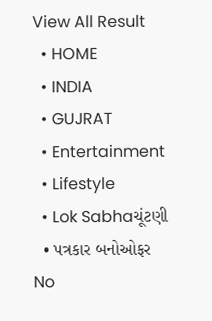View All Result
  • HOME
  • INDIA
  • GUJRAT
  • Entertainment
  • Lifestyle
  • Lok Sabhaચૂંટણી
  • પત્રકાર બનોઓફર
No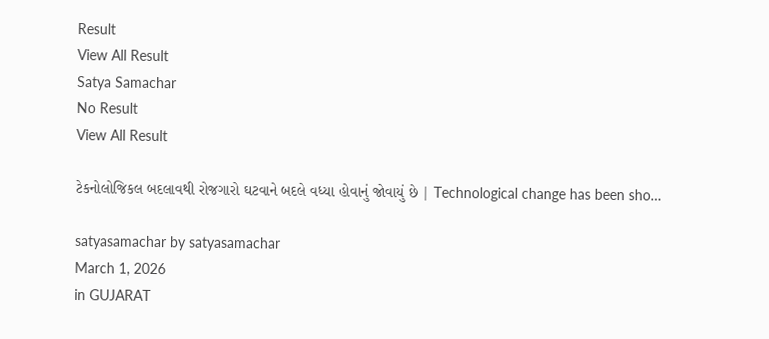Result
View All Result
Satya Samachar
No Result
View All Result

ટેકનોલોજિકલ બદલાવથી રોજગારો ઘટવાને બદલે વધ્યા હોવાનું જોવાયું છે | Technological change has been sho…

satyasamachar by satyasamachar
March 1, 2026
in GUJARAT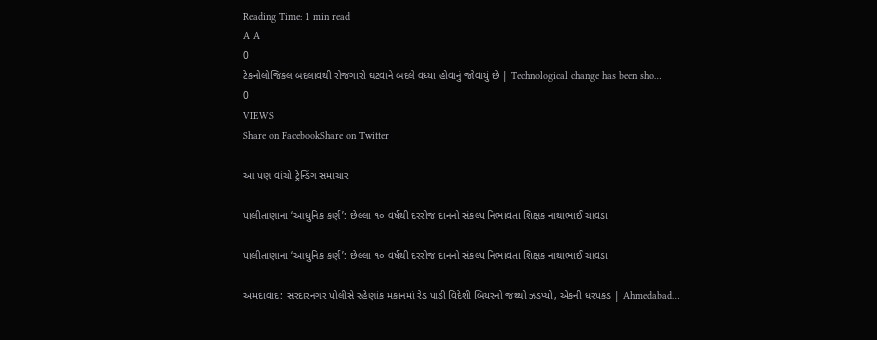Reading Time: 1 min read
A A
0
ટેકનોલોજિકલ બદલાવથી રોજગારો ઘટવાને બદલે વધ્યા હોવાનું જોવાયું છે | Technological change has been sho…
0
VIEWS
Share on FacebookShare on Twitter

આ પણ વાંચો ટ્રેન્ડિંગ સમાચાર

પાલીતાણાના ‘આધુનિક કર્ણ’: છેલ્લા ૧૦ વર્ષથી દરરોજ દાનનો સંકલ્પ નિભાવતા શિક્ષક નાથાભાઈ ચાવડા

પાલીતાણાના ‘આધુનિક કર્ણ’: છેલ્લા ૧૦ વર્ષથી દરરોજ દાનનો સંકલ્પ નિભાવતા શિક્ષક નાથાભાઈ ચાવડા

અમદાવાદ: સરદારનગર પોલીસે રહેણાંક મકાનમાં રેડ પાડી વિદેશી બિયરનો જથ્થો ઝડપ્યો, એકની ધરપકડ | Ahmedabad…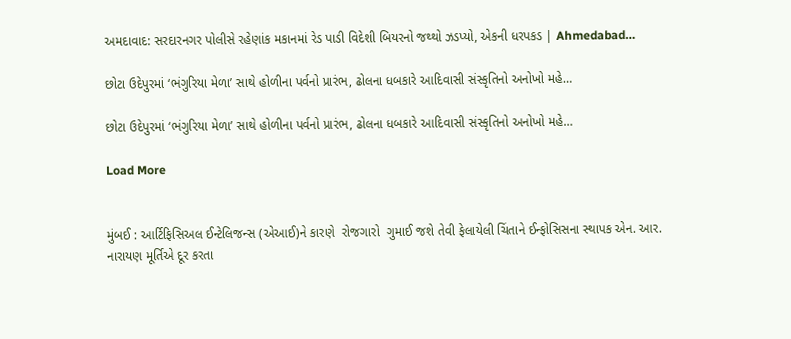અમદાવાદ: સરદારનગર પોલીસે રહેણાંક મકાનમાં રેડ પાડી વિદેશી બિયરનો જથ્થો ઝડપ્યો, એકની ધરપકડ | Ahmedabad…

છોટા ઉદેપુરમાં ‘ભંગુરિયા મેળા’ સાથે હોળીના પર્વનો પ્રારંભ, ઢોલના ધબકારે આદિવાસી સંસ્કૃતિનો અનોખો મહે…

છોટા ઉદેપુરમાં ‘ભંગુરિયા મેળા’ સાથે હોળીના પર્વનો પ્રારંભ, ઢોલના ધબકારે આદિવાસી સંસ્કૃતિનો અનોખો મહે…

Load More


મુંબઈ : આર્ટિફિસિઅલ ઈન્ટેલિજન્સ (એઆઈ)ને કારણે  રોજગારો  ગુમાઈ જશે તેવી ફેલાયેલી ચિંતાને ઈન્ફોસિસના સ્થાપક એન. આર. નારાયણ મૂર્તિએ દૂર કરતા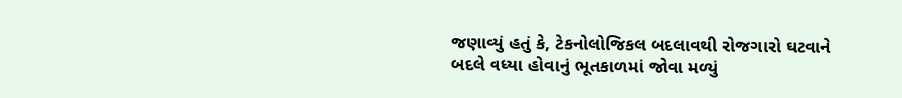જણાવ્યું હતું કે, ટેકનોલોજિકલ બદલાવથી રોજગારો ઘટવાને બદલે વધ્યા હોવાનું ભૂતકાળમાં જોવા મળ્યું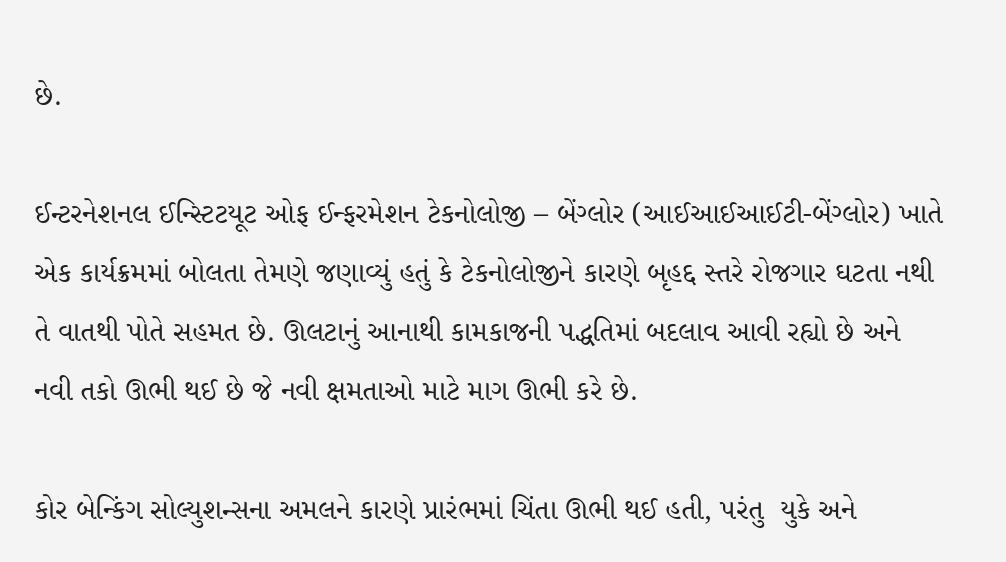છે.

ઈન્ટરનેશનલ ઈન્સ્ટિટયૂટ ઓફ ઈન્ફરમેશન ટેકનોલોજી – બેંગ્લોર (આઈઆઈઆઈટી-બેંગ્લોર) ખાતે એક કાર્યક્રમમાં બોલતા તેમણે જણાવ્યું હતું કે ટેકનોલોજીને કારણે બૃહદ્દ સ્તરે રોજગાર ઘટતા નથી તે વાતથી પોતે સહમત છે. ઊલટાનું આનાથી કામકાજની પદ્ધતિમાં બદલાવ આવી રહ્યો છે અને નવી તકો ઊભી થઈ છે જે નવી ક્ષમતાઓ માટે માગ ઊભી કરે છે.

કોર બેન્કિંગ સોલ્યુશન્સના અમલને કારણે પ્રારંભમાં ચિંતા ઊભી થઈ હતી, પરંતુ  યુકે અને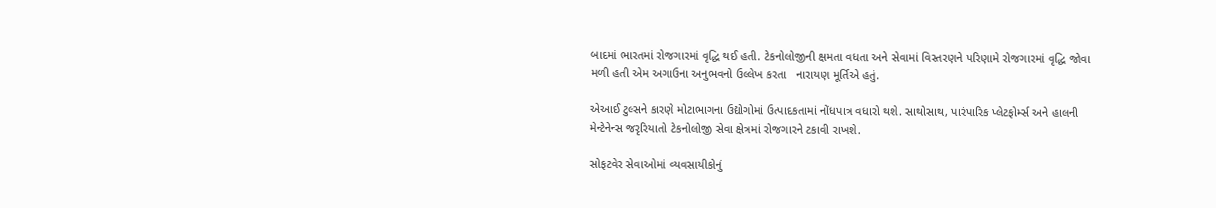બાદમાં ભારતમાં રોજગારમાં વૃદ્ધિ થઈ હતી. ટેકનોલોજીની ક્ષમતા વધતા અને સેવામાં વિસ્તરણને પરિણામે રોજગારમાં વૃદ્ધિ જોવા મળી હતી એમ અગાઉના અનુભવનો ઉલ્લેખ કરતા   નારાયણ મૂર્તિએ હતું.

એઆઈ ટુલ્સને કારણે મોટાભાગના ઉદ્યોગોમાં ઉત્પાદકતામાં નોંધપાત્ર વધારો થશે. સાથોસાથ, પારંપારિક પ્લેટફોર્મ્સ અને હાલની મેન્ટેનેન્સ જરૃરિયાતો ટેકનોલોજી સેવા ક્ષેત્રમાં રોજગારને ટકાવી રાખશે.

સોફટવેર સેવાઓમાં વ્યવસાયીકોનું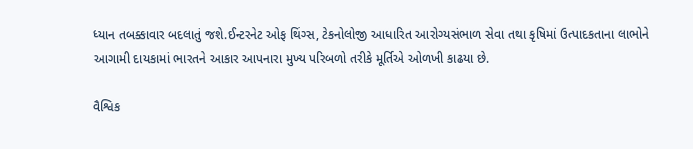ધ્યાન તબક્કાવાર બદલાતું જશે.ઈન્ટરનેટ ઓફ થિંગ્સ, ટેકનોલોજી આધારિત આરોગ્યસંભાળ સેવા તથા કૃષિમાં ઉત્પાદકતાના લાભોને આગામી દાયકામાં ભારતને આકાર આપનારા મુખ્ય પરિબળો તરીકે મૂર્તિએ ઓળખી કાઢયા છે.

વૈશ્વિક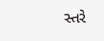સ્તરે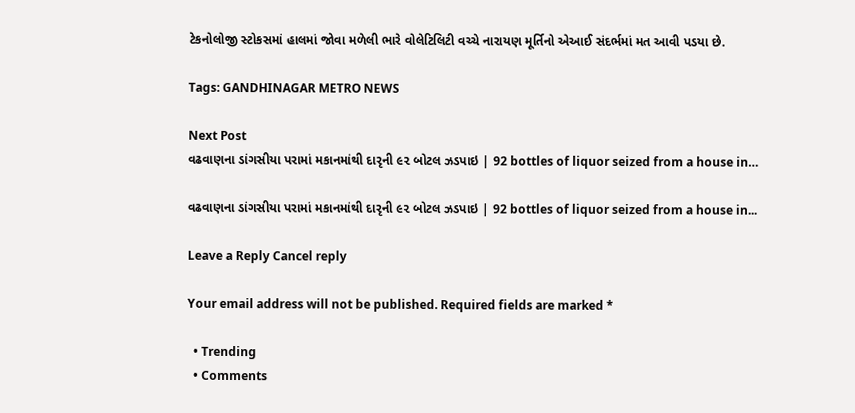ટેકનોલોજી સ્ટોકસમાં હાલમાં જોવા મળેલી ભારે વોલેટિલિટી વચ્ચે નારાયણ મૂર્તિનો એઆઈ સંદર્ભમાં મત આવી પડયા છે.

Tags: GANDHINAGAR METRO NEWS

Next Post
વઢવાણના ડાંગસીયા પરામાં મકાનમાંથી દારૃની ૯૨ બોટલ ઝડપાઇ | 92 bottles of liquor seized from a house in…

વઢવાણના ડાંગસીયા પરામાં મકાનમાંથી દારૃની ૯૨ બોટલ ઝડપાઇ | 92 bottles of liquor seized from a house in...

Leave a Reply Cancel reply

Your email address will not be published. Required fields are marked *

  • Trending
  • Comments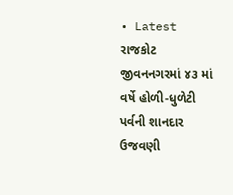• Latest
રાજકોટ જીવનનગરમાં ૪૩ માં વર્ષે હોળી-ધુળેટી પર્વની શાનદાર ઉજવણી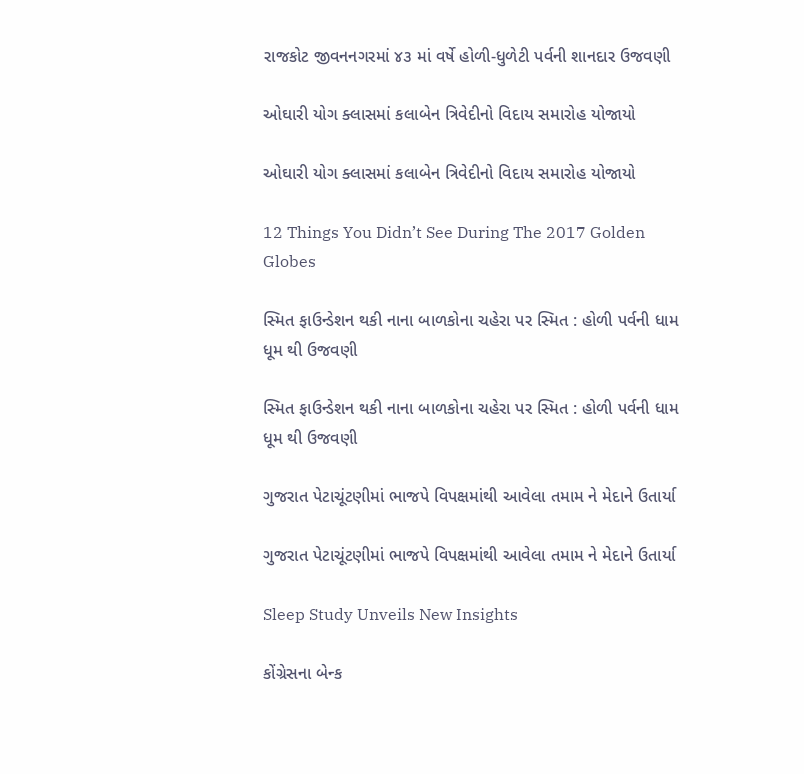રાજકોટ જીવનનગરમાં ૪૩ માં વર્ષે હોળી-ધુળેટી પર્વની શાનદાર ઉજવણી

ઓઘારી યોગ ક્લાસમાં કલાબેન ત્રિવેદીનો વિદાય સમારોહ યોજાયો

ઓઘારી યોગ ક્લાસમાં કલાબેન ત્રિવેદીનો વિદાય સમારોહ યોજાયો

12 Things You Didn’t See During The 2017 Golden Globes

સ્મિત ફાઉન્ડેશન થકી નાના બાળકોના ચહેરા પર સ્મિત : હોળી પર્વની ધામ ધૂમ થી ઉજવણી

સ્મિત ફાઉન્ડેશન થકી નાના બાળકોના ચહેરા પર સ્મિત : હોળી પર્વની ધામ ધૂમ થી ઉજવણી

ગુજરાત પેટાચૂંટણીમાં ભાજપે વિપક્ષમાંથી આવેલા તમામ ને મેદાને ઉતાર્યા

ગુજરાત પેટાચૂંટણીમાં ભાજપે વિપક્ષમાંથી આવેલા તમામ ને મેદાને ઉતાર્યા

Sleep Study Unveils New Insights

કોંગ્રેસના બેન્ક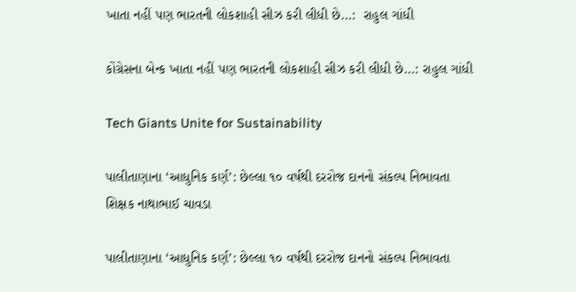ખાતા નહીં પણ ભારતની લોકશાહી સીઝ કરી લીધી છે…:  રાહુલ ગાંધી

કોંગ્રેસના બેન્ક ખાતા નહીં પણ ભારતની લોકશાહી સીઝ કરી લીધી છે…: રાહુલ ગાંધી

Tech Giants Unite for Sustainability

પાલીતાણાના ‘આધુનિક કર્ણ’: છેલ્લા ૧૦ વર્ષથી દરરોજ દાનનો સંકલ્પ નિભાવતા શિક્ષક નાથાભાઈ ચાવડા

પાલીતાણાના ‘આધુનિક કર્ણ’: છેલ્લા ૧૦ વર્ષથી દરરોજ દાનનો સંકલ્પ નિભાવતા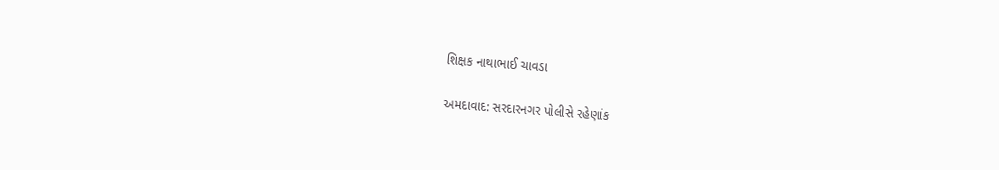શિક્ષક નાથાભાઈ ચાવડા

અમદાવાદ: સરદારનગર પોલીસે રહેણાંક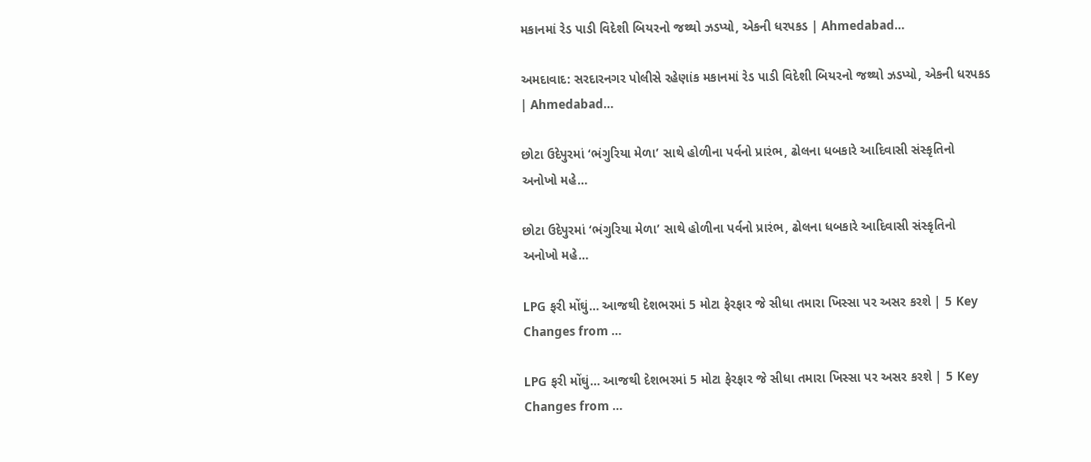મકાનમાં રેડ પાડી વિદેશી બિયરનો જથ્થો ઝડપ્યો, એકની ધરપકડ | Ahmedabad…

અમદાવાદ: સરદારનગર પોલીસે રહેણાંક મકાનમાં રેડ પાડી વિદેશી બિયરનો જથ્થો ઝડપ્યો, એકની ધરપકડ | Ahmedabad…

છોટા ઉદેપુરમાં ‘ભંગુરિયા મેળા’ સાથે હોળીના પર્વનો પ્રારંભ, ઢોલના ધબકારે આદિવાસી સંસ્કૃતિનો અનોખો મહે…

છોટા ઉદેપુરમાં ‘ભંગુરિયા મેળા’ સાથે હોળીના પર્વનો પ્રારંભ, ઢોલના ધબકારે આદિવાસી સંસ્કૃતિનો અનોખો મહે…

LPG ફરી મોંઘું… આજથી દેશભરમાં 5 મોટા ફેરફાર જે સીધા તમારા ખિસ્સા પર અસર કરશે | 5 Key Changes from …

LPG ફરી મોંઘું… આજથી દેશભરમાં 5 મોટા ફેરફાર જે સીધા તમારા ખિસ્સા પર અસર કરશે | 5 Key Changes from …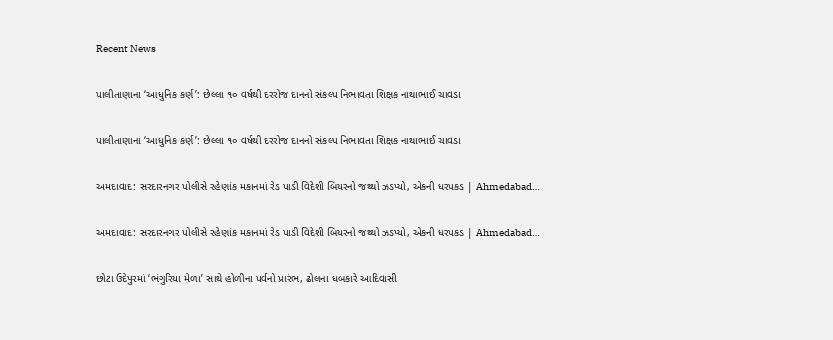Recent News

પાલીતાણાના ‘આધુનિક કર્ણ’: છેલ્લા ૧૦ વર્ષથી દરરોજ દાનનો સંકલ્પ નિભાવતા શિક્ષક નાથાભાઈ ચાવડા

પાલીતાણાના ‘આધુનિક કર્ણ’: છેલ્લા ૧૦ વર્ષથી દરરોજ દાનનો સંકલ્પ નિભાવતા શિક્ષક નાથાભાઈ ચાવડા

અમદાવાદ: સરદારનગર પોલીસે રહેણાંક મકાનમાં રેડ પાડી વિદેશી બિયરનો જથ્થો ઝડપ્યો, એકની ધરપકડ | Ahmedabad…

અમદાવાદ: સરદારનગર પોલીસે રહેણાંક મકાનમાં રેડ પાડી વિદેશી બિયરનો જથ્થો ઝડપ્યો, એકની ધરપકડ | Ahmedabad…

છોટા ઉદેપુરમાં ‘ભંગુરિયા મેળા’ સાથે હોળીના પર્વનો પ્રારંભ, ઢોલના ધબકારે આદિવાસી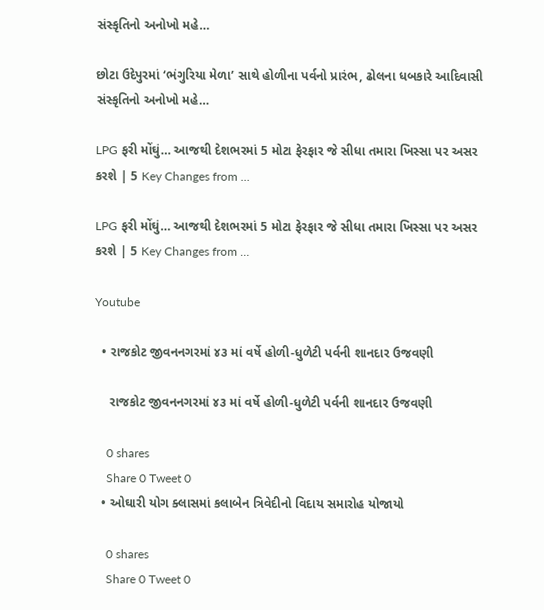સંસ્કૃતિનો અનોખો મહે…

છોટા ઉદેપુરમાં ‘ભંગુરિયા મેળા’ સાથે હોળીના પર્વનો પ્રારંભ, ઢોલના ધબકારે આદિવાસી સંસ્કૃતિનો અનોખો મહે…

LPG ફરી મોંઘું… આજથી દેશભરમાં 5 મોટા ફેરફાર જે સીધા તમારા ખિસ્સા પર અસર કરશે | 5 Key Changes from …

LPG ફરી મોંઘું… આજથી દેશભરમાં 5 મોટા ફેરફાર જે સીધા તમારા ખિસ્સા પર અસર કરશે | 5 Key Changes from …

Youtube

  • રાજકોટ જીવનનગરમાં ૪૩ માં વર્ષે હોળી-ધુળેટી પર્વની શાનદાર ઉજવણી

    રાજકોટ જીવનનગરમાં ૪૩ માં વર્ષે હોળી-ધુળેટી પર્વની શાનદાર ઉજવણી

    0 shares
    Share 0 Tweet 0
  • ઓઘારી યોગ ક્લાસમાં કલાબેન ત્રિવેદીનો વિદાય સમારોહ યોજાયો

    0 shares
    Share 0 Tweet 0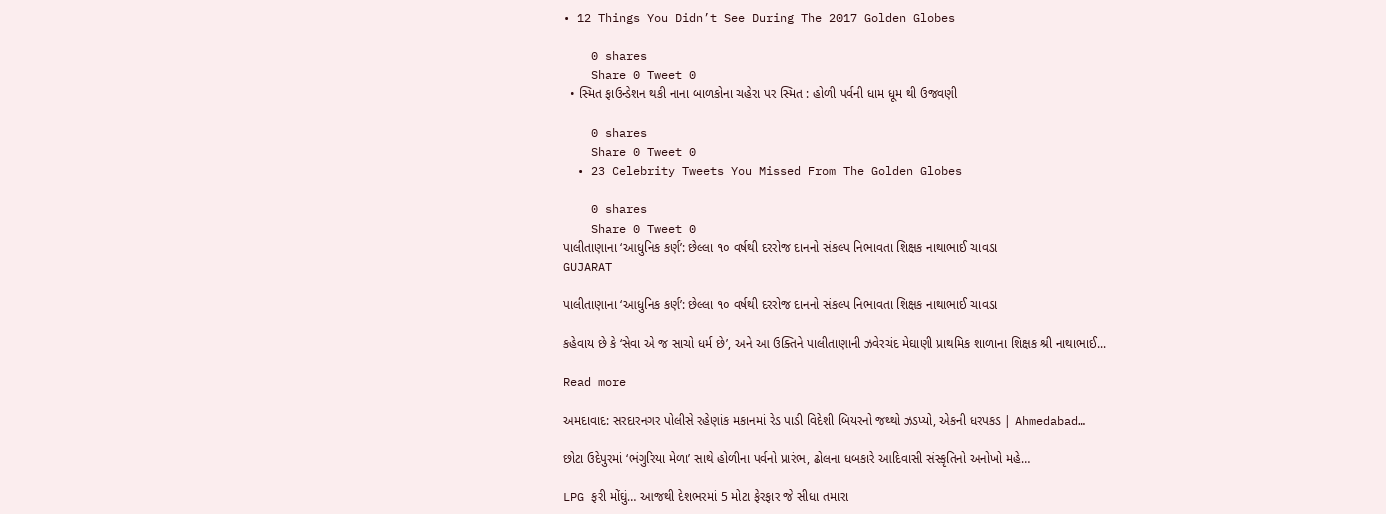• 12 Things You Didn’t See During The 2017 Golden Globes

    0 shares
    Share 0 Tweet 0
  • સ્મિત ફાઉન્ડેશન થકી નાના બાળકોના ચહેરા પર સ્મિત : હોળી પર્વની ધામ ધૂમ થી ઉજવણી

    0 shares
    Share 0 Tweet 0
  • 23 Celebrity Tweets You Missed From The Golden Globes

    0 shares
    Share 0 Tweet 0
પાલીતાણાના ‘આધુનિક કર્ણ’: છેલ્લા ૧૦ વર્ષથી દરરોજ દાનનો સંકલ્પ નિભાવતા શિક્ષક નાથાભાઈ ચાવડા
GUJARAT

પાલીતાણાના ‘આધુનિક કર્ણ’: છેલ્લા ૧૦ વર્ષથી દરરોજ દાનનો સંકલ્પ નિભાવતા શિક્ષક નાથાભાઈ ચાવડા

કહેવાય છે કે ‘સેવા એ જ સાચો ધર્મ છે’, અને આ ઉક્તિને પાલીતાણાની ઝવેરચંદ મેઘાણી પ્રાથમિક શાળાના શિક્ષક શ્રી નાથાભાઈ...

Read more

અમદાવાદ: સરદારનગર પોલીસે રહેણાંક મકાનમાં રેડ પાડી વિદેશી બિયરનો જથ્થો ઝડપ્યો, એકની ધરપકડ | Ahmedabad…

છોટા ઉદેપુરમાં ‘ભંગુરિયા મેળા’ સાથે હોળીના પર્વનો પ્રારંભ, ઢોલના ધબકારે આદિવાસી સંસ્કૃતિનો અનોખો મહે…

LPG ફરી મોંઘું… આજથી દેશભરમાં 5 મોટા ફેરફાર જે સીધા તમારા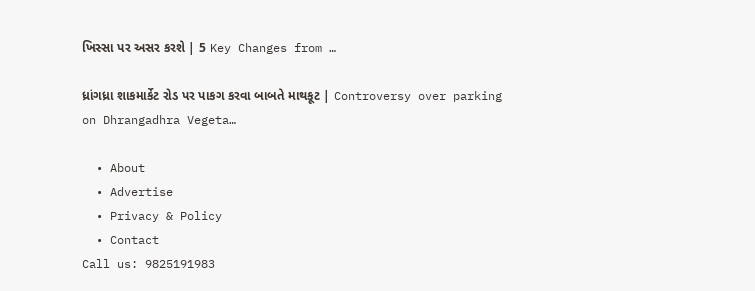ખિસ્સા પર અસર કરશે | 5 Key Changes from …

ધ્રાંગધ્રા શાકમાર્કેટ રોડ પર પાકગ કરવા બાબતે માથકૂટ | Controversy over parking on Dhrangadhra Vegeta…

  • About
  • Advertise
  • Privacy & Policy
  • Contact
Call us: 9825191983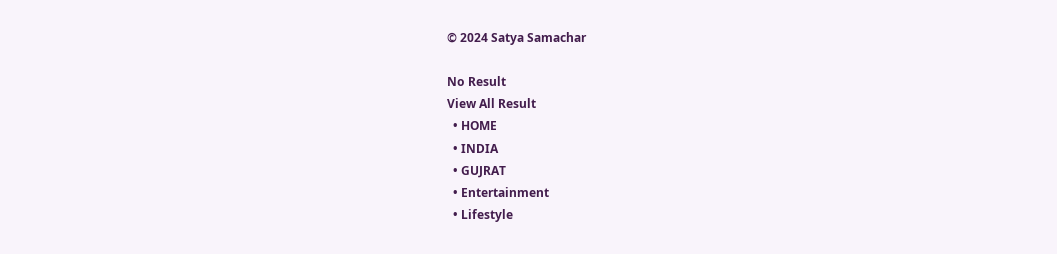© 2024 Satya Samachar

No Result
View All Result
  • HOME
  • INDIA
  • GUJRAT
  • Entertainment
  • Lifestyle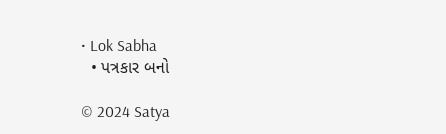• Lok Sabha
  • પત્રકાર બનો

© 2024 Satya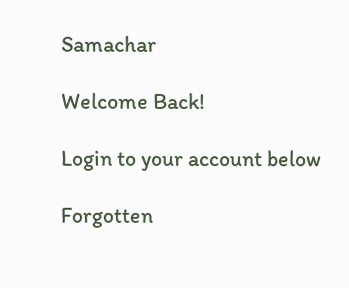Samachar

Welcome Back!

Login to your account below

Forgotten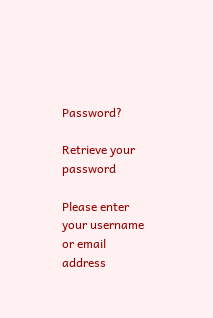Password?

Retrieve your password

Please enter your username or email address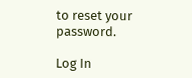to reset your password.

Log In